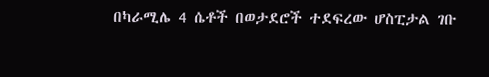በካራሚሌ 4 ሴቶች በወታደሮች ተደፍረው ሆስፒታል ገቡ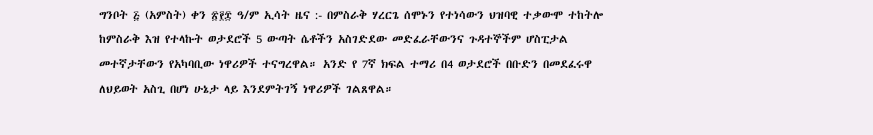ግንቦት ፭ (አምስት) ቀን ፳፻፰ ዓ/ም ኢሳት ዜና :- በምስራቅ ሃረርጌ ሰሞኑን የተነሳውን ህዝባዊ ተቃውሞ ተከትሎ ከምስራቅ እዝ የተላኩት ወታደሮች 5 ውጣት ሴቶችን አስገድደው መድፈራቸውንና ጉዳተኞችም ሆስፒታል መተኛታቸውን የአካባቢው ነዋሪዎች ተናግረዋል። አንድ የ 7ኛ ክፍል ተማሪ በ4 ወታደሮች በቡድን በመደፈሩዋ ለህይወት አስጊ በሆነ ሁኔታ ላይ እንደምትገኝ ነዋሪዎች ገልጸዋል።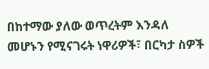በከተማው ያለው ወጥረትም እንዳለ መሆኑን የሚናገሩት ነዋሪዎች፣ በርካታ ስዎች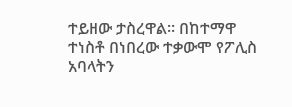ተይዘው ታስረዋል። በከተማዋ ተነስቶ በነበረው ተቃውሞ የፖሊስ አባላትን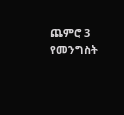ጨምሮ 3 የመንግስት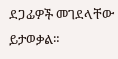ደጋፊዎች መገደላቸው ይታወቃል።